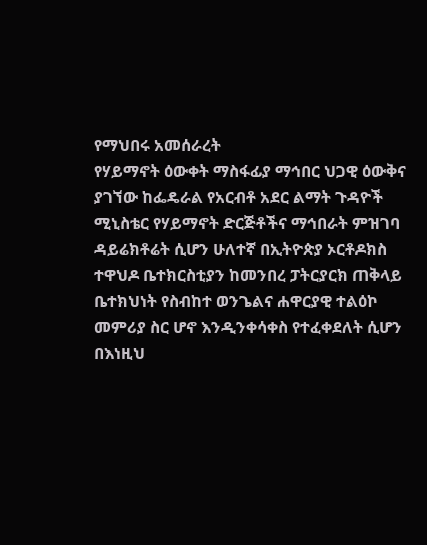የማህበሩ አመሰራረት
የሃይማኖት ዕውቀት ማስፋፊያ ማኅበር ህጋዊ ዕውቅና ያገኘው ከፌዴራል የአርብቶ አደር ልማት ጉዳዮች ሚኒስቴር የሃይማኖት ድርጅቶችና ማኅበራት ምዝገባ ዳይሬክቶሬት ሲሆን ሁለተኛ በኢትዮጵያ ኦርቶዶክስ ተዋህዶ ቤተክርስቲያን ከመንበረ ፓትርያርክ ጠቅላይ ቤተክህነት የስብከተ ወንጌልና ሐዋርያዊ ተልዕኮ መምሪያ ስር ሆኖ እንዲንቀሳቀስ የተፈቀደለት ሲሆን በእነዚህ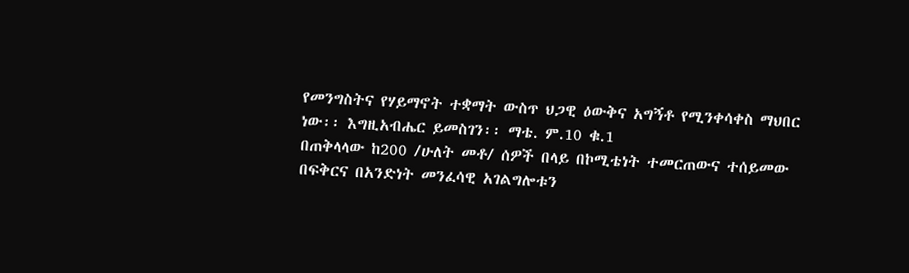የመንግስትና የሃይማኖት ተቋማት ውስጥ ህጋዊ ዕውቅና አግኝቶ የሚንቀሳቀስ ማህበር ነው፡፡ እግዚአብሔር ይመስገን፡፡ ማቴ. ም.10 ቁ.1
በጠቅላላው ከ200 /ሁለት መቶ/ ሰዎች በላይ በኮሚቴነት ተመርጠውና ተሰይመው በፍቅርና በአንድነት መንፈሳዊ አገልግሎቱን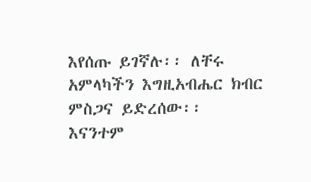እየሰጡ ይገኛሉ፡፡ ለቸሩ አምላካችን እግዚአብሔር ክብር ምስጋና ይድረሰው፡፡ እናንተም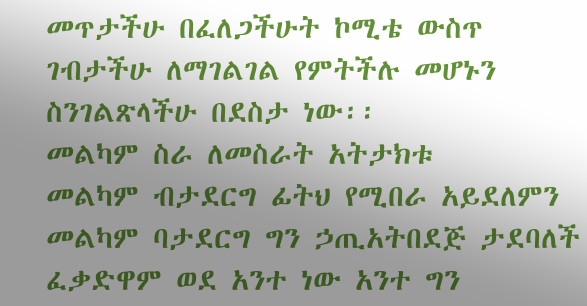መጥታችሁ በፈለጋችሁት ኮሚቴ ውስጥ ገብታችሁ ለማገልገል የምትችሉ መሆኑን ስንገልጽላችሁ በደስታ ነው፡፡
መልካም ስራ ለመስራት አትታክቱ
መልካም ብታደርግ ፊትህ የሚበራ አይደለምን መልካም ባታደርግ ግን ኃጢአትበደጅ ታደባለች ፈቃድዋም ወደ አንተ ነው አንተ ግን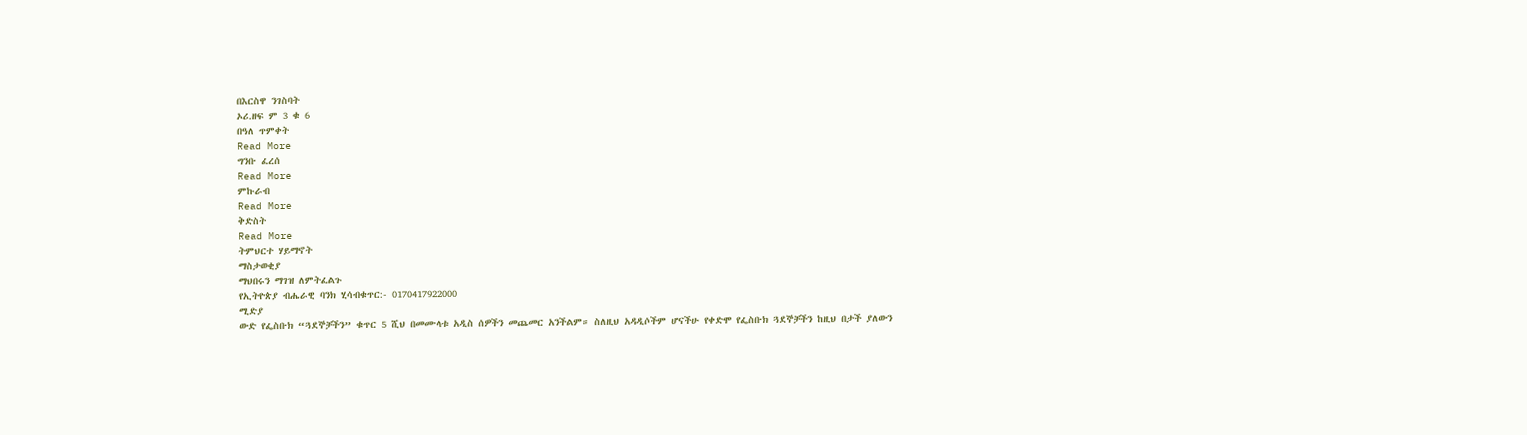በእርስዋ ንገስባት
ኦሪ.ዘፍ ም 3 ቁ 6
በዓለ ጥምቀት
Read More
ግንቡ ፈረሰ
Read More
ምኩራብ
Read More
ቅድስት
Read More
ትምህርተ ሃይማኖት
ማስታወቂያ
ማህበሩን ማገዝ ለምትፈልጉ
የኢትዮጵያ ብሔራዊ ባንክ ሂሳብቁጥር:- 0170417922000
ሚድያ
ውድ የፌስቡክ “ጓደኞቻችን” ቁጥር 5 ሺህ በመሙላቱ አዲስ ሰዎችን መጨመር አንችልም። ስለዚህ አዳዲሶችም ሆናችሁ የቀድሞ የፌስቡክ ጓደኞቻችን ከዚህ በታች ያለውን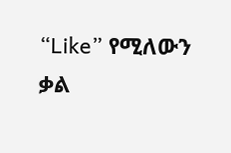“Like” የሚለውን ቃል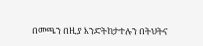በመጫን በዚያ እንድትከታተሉን በትህትና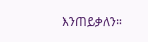እንጠይቃለን።